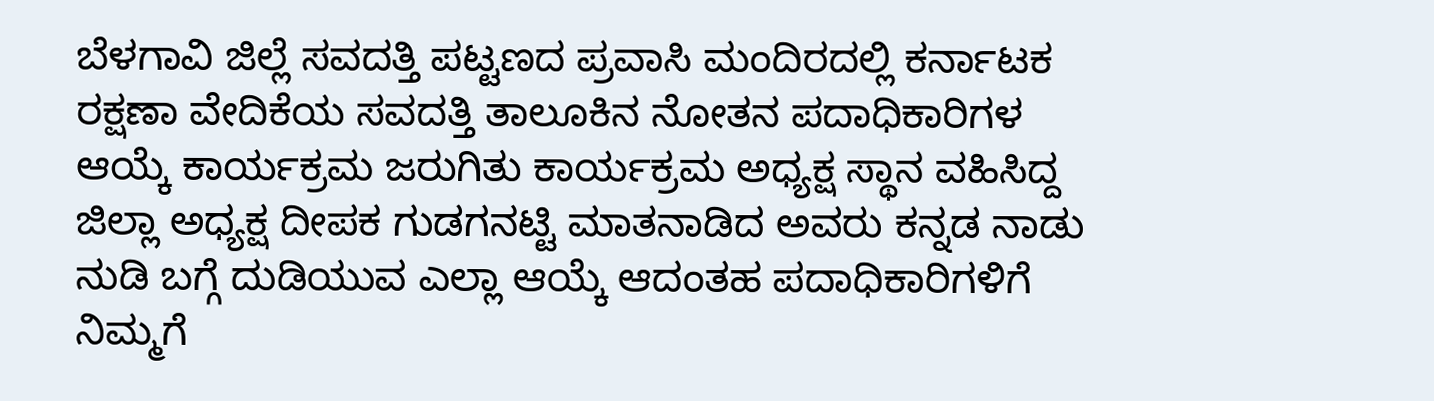ಬೆಳಗಾವಿ ಜಿಲ್ಲೆ ಸವದತ್ತಿ ಪಟ್ಟಣದ ಪ್ರವಾಸಿ ಮಂದಿರದಲ್ಲಿ ಕರ್ನಾಟಕ ರಕ್ಷಣಾ ವೇದಿಕೆಯ ಸವದತ್ತಿ ತಾಲೂಕಿನ ನೋತನ ಪದಾಧಿಕಾರಿಗಳ ಆಯ್ಕೆ ಕಾರ್ಯಕ್ರಮ ಜರುಗಿತು ಕಾರ್ಯಕ್ರಮ ಅಧ್ಯಕ್ಷ ಸ್ಥಾನ ವಹಿಸಿದ್ದ ಜಿಲ್ಲಾ ಅಧ್ಯಕ್ಷ ದೀಪಕ ಗುಡಗನಟ್ಟಿ ಮಾತನಾಡಿದ ಅವರು ಕನ್ನಡ ನಾಡು ನುಡಿ ಬಗ್ಗೆ ದುಡಿಯುವ ಎಲ್ಲಾ ಆಯ್ಕೆ ಆದಂತಹ ಪದಾಧಿಕಾರಿಗಳಿಗೆ ನಿಮ್ಮಗೆ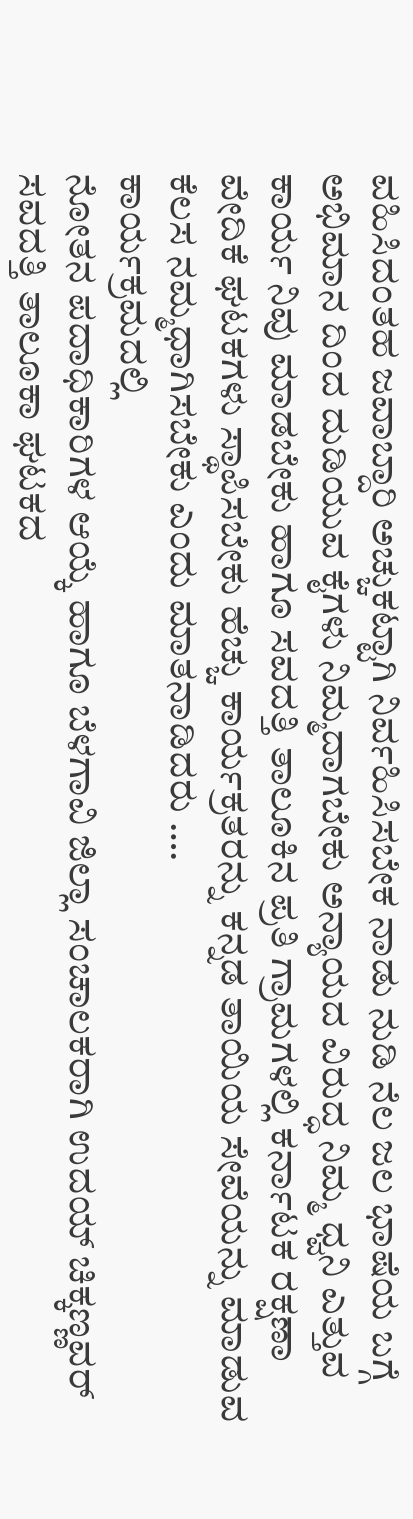ವಹಿಸಿದಂತಹ ಜವಾಬ್ದಾರಿ ಅಚ್ಚುಕಟ್ಟಾಗಿ ನಿರ್ವಹಿಸಿಸಬೇಕ ನಾಡು ನುಡಿ ನೆಲ ಜಲ ಭಾಷೆಯ ಬಗ್ಗೆ ಅಭಿಮಾನ ದಿಂದ ದುಡಿಯುವ ಕೈಗಳು ನಿಮ್ಮದಾಗಬೇಕು ಅನ್ಯಾಯದ ವಿರುದ್ಧ ನಿಮ್ಮ ಧ್ವನಿ ಎತ್ತುವ ಕಾರ್ಯ ನಿವು ಮಾಡಬೇಕು ಹಾಗೂ ಸವದತ್ತಿ ತಾಲೂಕಿನ ಪ್ರತಿ ಗ್ರಾಮಗಳಲ್ಲಿ ಕರ್ನಾಟಕ ರಕ್ಷಣಾ ವೇದಿಕೆ ಘಟಕಗಳು ಸ್ಥಾಪಿಸಬೇಕು ಹೆಚ್ಚು ಕಾರ್ಯಕ್ರತರನ್ನು ಕನ್ನಡ ತಾಯಿಯ ಸೇವೆಯನ್ನು ಮಾಡುವ ಕೆಲಸ ನಮ್ಮಧಾಗಿಸಬೇಕು ಎಂದು ಮಾತನಾಡಿದರು ….
ಕಾರ್ಯಕ್ರಮದಲ್ಲಿ
ನೋತನ ಪದಾಧಿಕಾರಿಗಳ ಆಯ್ಕೆ ಹಾಗೂ ಬೆಳಗಾವಿ ಜಿಲ್ಲಾ ಸಂಚಾಲಕರಾಗಿ ಉದಯ್ ಚಿಕ್ಕಣ್ಣವರ್ ಸವದತ್ತಿ ತಾಲೂಕಾ ಘಟಕದ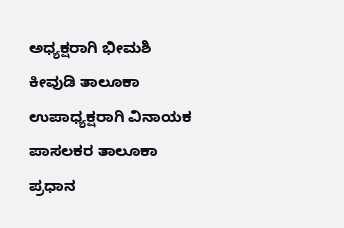ಅಧ್ಯಕ್ಷರಾಗಿ ಭೀಮಶಿ ಕೀವುಡಿ ತಾಲೂಕಾ ಉಪಾಧ್ಯಕ್ಷರಾಗಿ ವಿನಾಯಕ ಪಾಸಲಕರ ತಾಲೂಕಾ ಪ್ರಧಾನ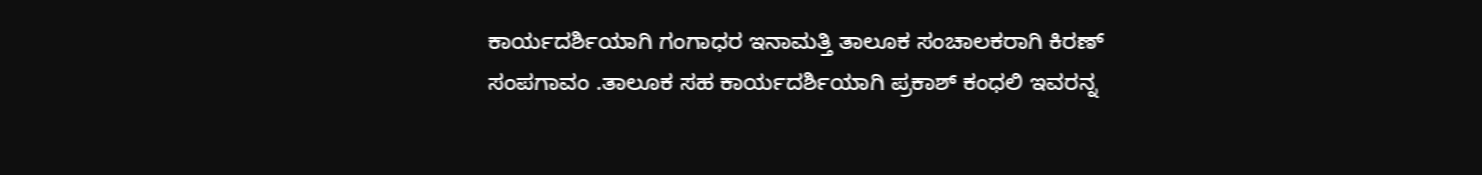ಕಾರ್ಯದರ್ಶಿಯಾಗಿ ಗಂಗಾಧರ ಇನಾಮತ್ತಿ ತಾಲೂಕ ಸಂಚಾಲಕರಾಗಿ ಕಿರಣ್ ಸಂಪಗಾವಂ .ತಾಲೂಕ ಸಹ ಕಾರ್ಯದರ್ಶಿಯಾಗಿ ಪ್ರಕಾಶ್ ಕಂಧಲಿ ಇವರನ್ನ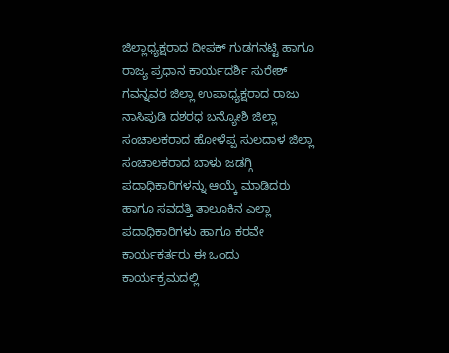ಜಿಲ್ಲಾಧ್ಯಕ್ಷರಾದ ದೀಪಕ್ ಗುಡಗನಟ್ಟಿ ಹಾಗೂ ರಾಜ್ಯ ಪ್ರಧಾನ ಕಾರ್ಯದರ್ಶಿ ಸುರೇಶ್ ಗವನ್ನವರ ಜಿಲ್ಲಾ ಉಪಾಧ್ಯಕ್ಷರಾದ ರಾಜು ನಾಸಿಪುಡಿ ದಶರಧ ಬನ್ಯೋಶಿ ಜಿಲ್ಲಾ ಸಂಚಾಲಕರಾದ ಹೋಳೆಪ್ಪ ಸುಲದಾಳ ಜಿಲ್ಲಾ ಸಂಚಾಲಕರಾದ ಬಾಳು ಜಡಗ್ಗಿ ಪದಾಧಿಕಾರಿಗಳನ್ನು ಆಯ್ಕೆ ಮಾಡಿದರು ಹಾಗೂ ಸವದತ್ತಿ ತಾಲೂಕಿನ ಎಲ್ಲಾ ಪದಾಧಿಕಾರಿಗಳು ಹಾಗೂ ಕರವೇ ಕಾರ್ಯಕರ್ತರು ಈ ಒಂದು ಕಾರ್ಯಕ್ರಮದಲ್ಲಿ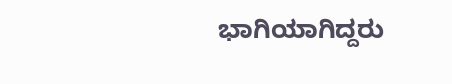ಭಾಗಿಯಾಗಿದ್ದರು